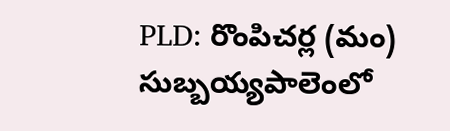PLD: రొంపిచర్ల (మం) సుబ్బయ్యపాలెంలో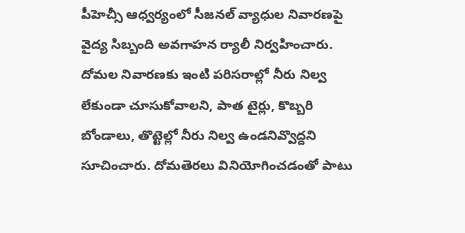పీహెచ్సీ ఆధ్వర్యంలో సీజనల్ వ్యాధుల నివారణపై వైద్య సిబ్బంది అవగాహన ర్యాలీ నిర్వహించారు. దోమల నివారణకు ఇంటి పరిసరాల్లో నీరు నిల్వ లేకుండా చూసుకోవాలని, పాత టైర్లు, కొబ్బరి బోండాలు, తొట్టెల్లో నీరు నిల్వ ఉండనివ్వొద్దని సూచించారు. దోమతెరలు వినియోగించడంతో పాటు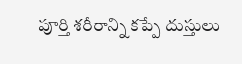పూర్తి శరీరాన్ని కప్పే దుస్తులు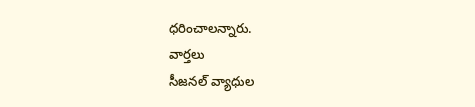ధరించాలన్నారు.
వార్తలు
సీజనల్ వ్యాధుల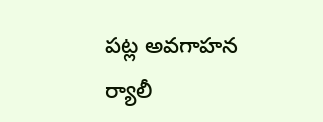పట్ల అవగాహన ర్యాలీ